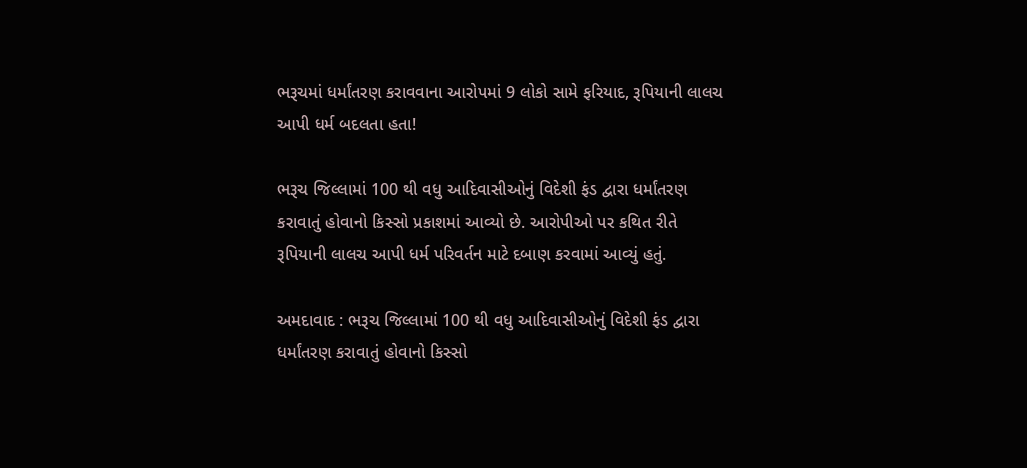ભરૂચમાં ધર્માંતરણ કરાવવાના આરોપમાં 9 લોકો સામે ફરિયાદ, રૂપિયાની લાલચ આપી ધર્મ બદલતા હતા!

ભરૂચ જિલ્લામાં 100 થી વધુ આદિવાસીઓનું વિદેશી ફંડ દ્વારા ધર્માંતરણ કરાવાતું હોવાનો કિસ્સો પ્રકાશમાં આવ્યો છે. આરોપીઓ પર કથિત રીતે રૂપિયાની લાલચ આપી ધર્મ પરિવર્તન માટે દબાણ કરવામાં આવ્યું હતું.

અમદાવાદ : ભરૂચ જિલ્લામાં 100 થી વધુ આદિવાસીઓનું વિદેશી ફંડ દ્વારા ધર્માંતરણ કરાવાતું હોવાનો કિસ્સો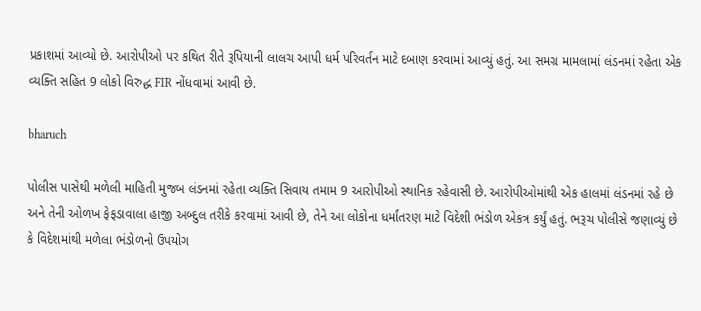પ્રકાશમાં આવ્યો છે. આરોપીઓ પર કથિત રીતે રૂપિયાની લાલચ આપી ધર્મ પરિવર્તન માટે દબાણ કરવામાં આવ્યું હતું. આ સમગ્ર મામલામાં લંડનમાં રહેતા એક વ્યક્તિ સહિત 9 લોકો વિરુદ્ધ FIR નોંધવામાં આવી છે.

bharuch

પોલીસ પાસેથી મળેલી માહિતી મુજબ લંડનમાં રહેતા વ્યક્તિ સિવાય તમામ 9 આરોપીઓ સ્થાનિક રહેવાસી છે. આરોપીઓમાંથી એક હાલમાં લંડનમાં રહે છે અને તેની ઓળખ ફેફડાવાલા હાજી અબ્દુલ તરીકે કરવામાં આવી છે, તેને આ લોકોના ધર્માંતરણ માટે વિદેશી ભંડોળ એકત્ર કર્યું હતું. ભરૂચ પોલીસે જણાવ્યું છે કે વિદેશમાંથી મળેલા ભંડોળનો ઉપયોગ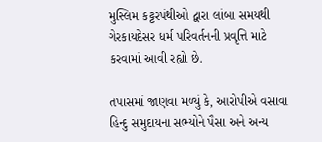મુસ્લિમ કટ્ટરપંથીઓ દ્વારા લાંબા સમયથી ગેરકાયદેસર ધર્મ પરિવર્તનની પ્રવૃત્તિ માટે કરવામાં આવી રહ્યો છે.

તપાસમાં જાણવા મળ્યું કે, આરોપીએ વસાવા હિન્દુ સમુદાયના સભ્યોને પૈસા અને અન્ય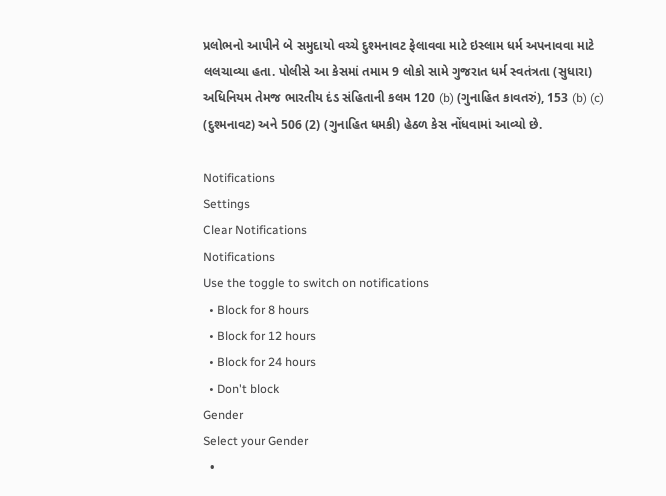પ્રલોભનો આપીને બે સમુદાયો વચ્ચે દુશ્મનાવટ ફેલાવવા માટે ઇસ્લામ ધર્મ અપનાવવા માટે લલચાવ્યા હતા. પોલીસે આ કેસમાં તમામ 9 લોકો સામે ગુજરાત ધર્મ સ્વતંત્રતા (સુધારા) અધિનિયમ તેમજ ભારતીય દંડ સંહિતાની કલમ 120 (b) (ગુનાહિત કાવતરું), 153 (b) (c) (દુશ્મનાવટ) અને 506 (2) (ગુનાહિત ધમકી) હેઠળ કેસ નોંધવામાં આવ્યો છે.

Notifications
Settings
Clear Notifications
Notifications
Use the toggle to switch on notifications
  • Block for 8 hours
  • Block for 12 hours
  • Block for 24 hours
  • Don't block
Gender
Select your Gender
  •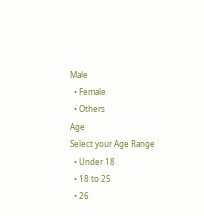Male
  • Female
  • Others
Age
Select your Age Range
  • Under 18
  • 18 to 25
  • 26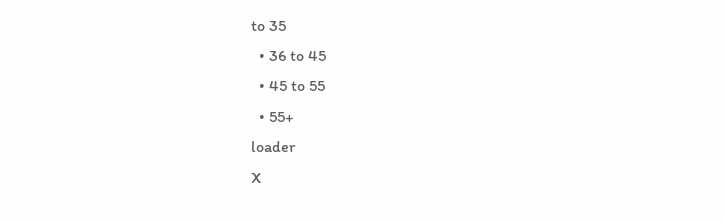to 35
  • 36 to 45
  • 45 to 55
  • 55+
loader
X